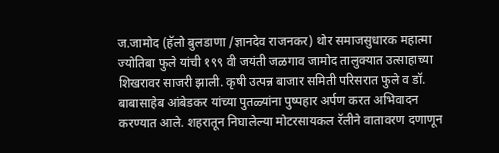ज.जामोद (हॅलो बुलडाणा /ज्ञानदेव राजनकर) थोर समाजसुधारक महात्मा ज्योतिबा फुले यांची १९९ वी जयंती जळगाव जामोद तालुक्यात उत्साहाच्या शिखरावर साजरी झाली. कृषी उत्पन्न बाजार समिती परिसरात फुले व डॉ. बाबासाहेब आंबेडकर यांच्या पुतळ्यांना पुष्पहार अर्पण करत अभिवादन करण्यात आले. शहरातून निघालेल्या मोटरसायकल रॅलीने वातावरण दणाणून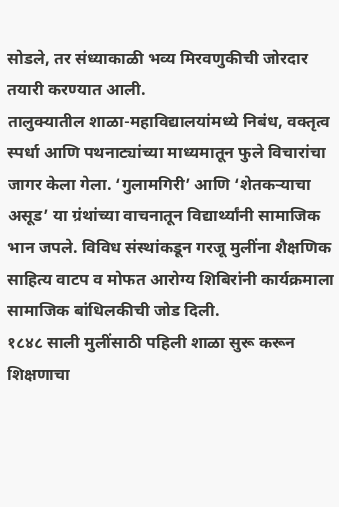सोडले, तर संध्याकाळी भव्य मिरवणुकीची जोरदार तयारी करण्यात आली.
तालुक्यातील शाळा-महाविद्यालयांमध्ये निबंध, वक्तृत्व स्पर्धा आणि पथनाट्यांच्या माध्यमातून फुले विचारांचा जागर केला गेला. ‘गुलामगिरी’ आणि ‘शेतकऱ्याचा असूड’ या ग्रंथांच्या वाचनातून विद्यार्थ्यांनी सामाजिक भान जपले. विविध संस्थांकडून गरजू मुलींना शैक्षणिक साहित्य वाटप व मोफत आरोग्य शिबिरांनी कार्यक्रमाला सामाजिक बांधिलकीची जोड दिली.
१८४८ साली मुलींसाठी पहिली शाळा सुरू करून शिक्षणाचा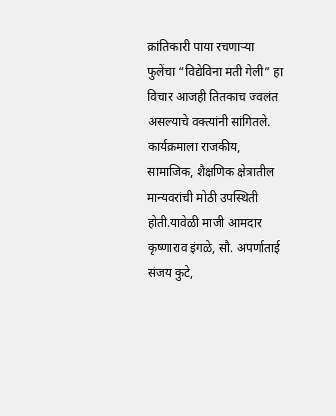क्रांतिकारी पाया रचणाऱ्या फुलेंचा “विद्येविना मती गेली” हा विचार आजही तितकाच ज्वलंत असल्याचे वक्त्यांनी सांगितले.
कार्यक्रमाला राजकीय, सामाजिक, शैक्षणिक क्षेत्रातील मान्यवरांची मोठी उपस्थिती होती.यावेळी माजी आमदार कृष्णाराव इंगळे, सौ. अपर्णाताई संजय कुटे,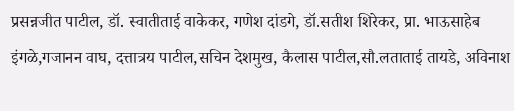प्रसन्नजीत पाटील, डॉ. स्वातीताई वाकेकर, गणेश दांडगे, डॉ.सतीश शिरेकर, प्रा. भाऊसाहेब इंगळे,गजानन वाघ, दत्तात्रय पाटील,सचिन देशमुख, कैलास पाटील,सौ.लताताई तायडे, अविनाश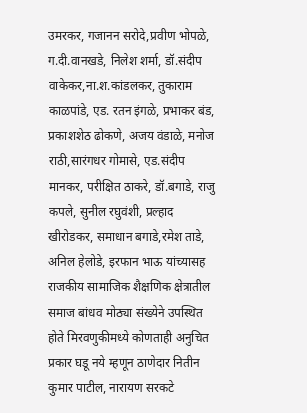उमरकर, गजानन सरोदे,प्रवीण भोपळे, ग.दी.वानखडे, निलेश शर्मा, डॉ.संदीप वाकेकर,ना.श.कांडलकर, तुकाराम काळपांडे, एड. रतन इंगळे, प्रभाकर बंड, प्रकाशशेठ ढोकणे, अजय वंडाळे, मनोज राठी,सारंगधर गोमासे, एड.संदीप मानकर, परीक्षित ठाकरे, डॉ.बगाडे, राजु कपले, सुनील रघुवंशी, प्रल्हाद खीरोडकर, समाधान बगाडे,रमेश ताडे, अनिल हेलोडे, इरफान भाऊ यांच्यासह राजकीय सामाजिक शैक्षणिक क्षेत्रातील समाज बांधव मोठ्या संख्येने उपस्थित होते मिरवणुकीमध्ये कोणताही अनुचित प्रकार घडू नये म्हणून ठाणेदार नितीन कुमार पाटील, नारायण सरकटे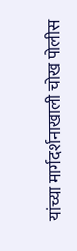यांच्या मार्गदर्शनाखाली चोख पोलीस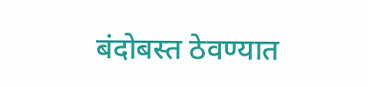बंदोबस्त ठेवण्यात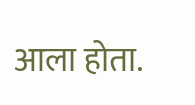आला होता.